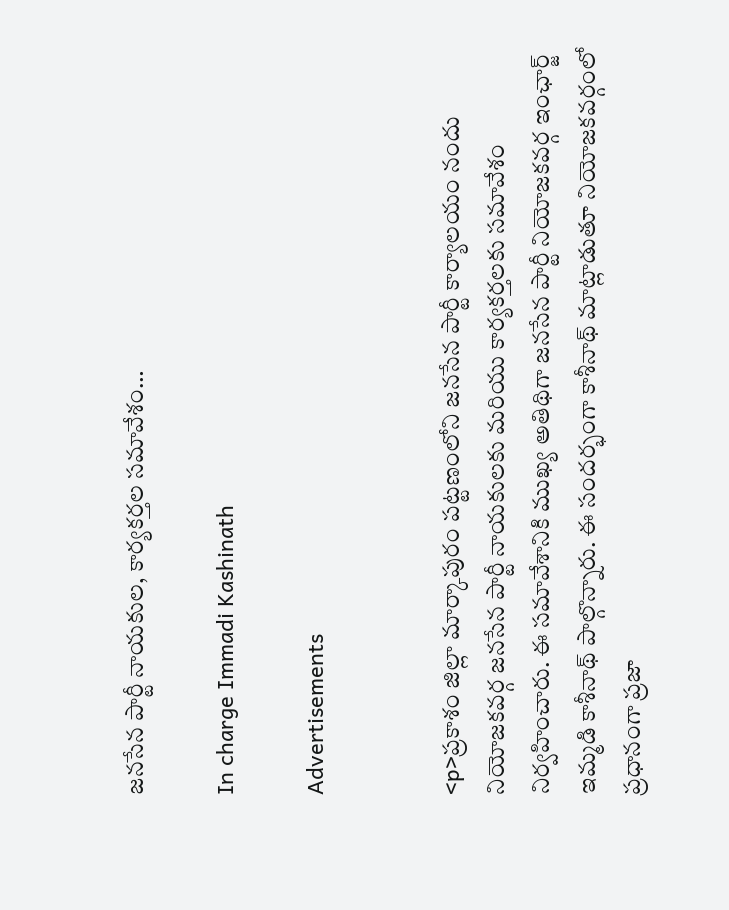జనసేన పార్టీ నాయకుల, కార్యకర్తల సమావేశం…

In charge Immadi Kashinath

Advertisements


<p>ప్రకాశం జిల్లా మార్కాపురం పట్టణంలోని జనసేన పార్టీ కార్యాలయం నందు నియోజకవర్గ జనసేన పార్టీ నాయకులకు మరియు కార్యకర్తలకు సమావేశం నిర్వహించారు. ఈ సమావేశానికి ముఖ్య అతిథిగా జనసేన పార్టీ నియోజకవర్గ ఇంఛార్జ్ ఇమ్మడి కాశీనాథ్ పాల్గొన్నారు. ఈ సందర్భంగా కాశీనాథ్ మాట్లాడుతూ నియోజకవర్గంలో ప్రధానంగా ప్రజా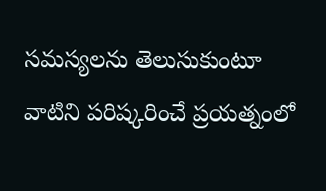సమస్యలను తెలుసుకుంటూ వాటిని పరిష్కరించే ప్రయత్నంలో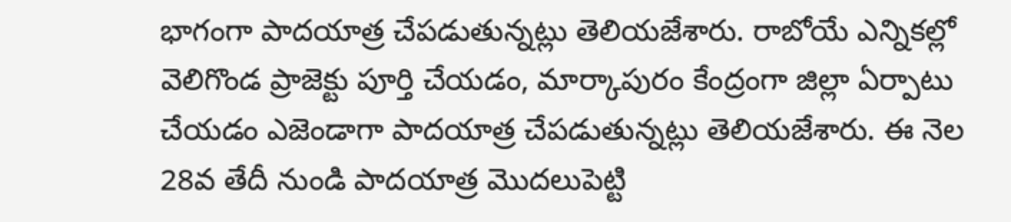భాగంగా పాదయాత్ర చేపడుతున్నట్లు తెలియజేశారు. రాబోయే ఎన్నికల్లో వెలిగొండ ప్రాజెక్టు పూర్తి చేయడం, మార్కాపురం కేంద్రంగా జిల్లా ఏర్పాటు చేయడం ఎజెండాగా పాదయాత్ర చేపడుతున్నట్లు తెలియజేశారు. ఈ నెల 28వ తేదీ నుండి పాదయాత్ర మొదలుపెట్టి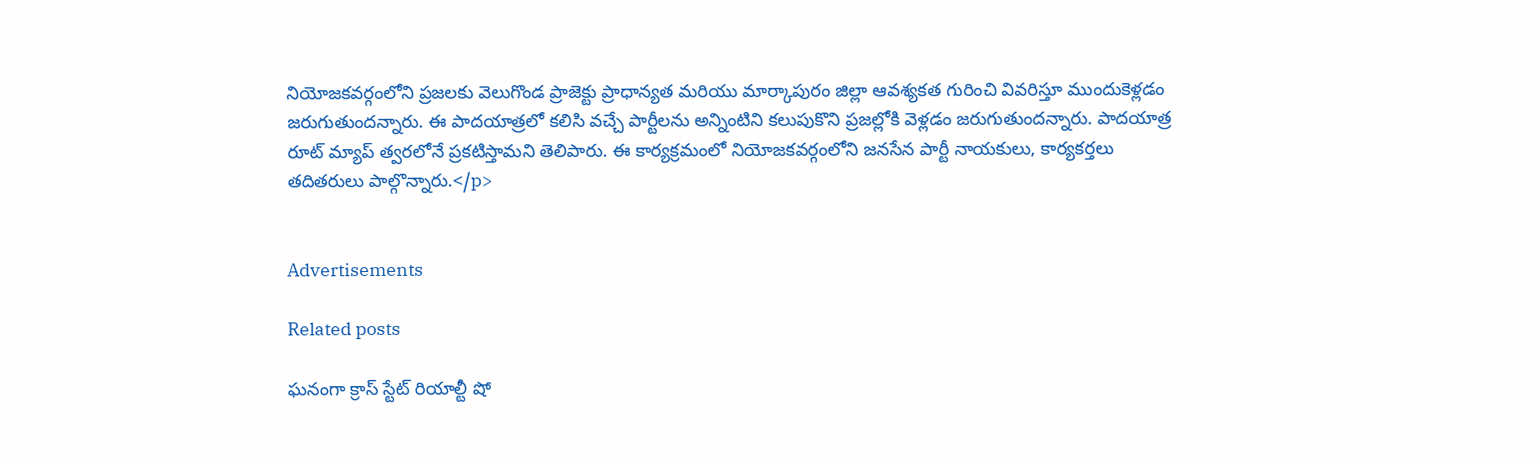నియోజకవర్గంలోని ప్రజలకు వెలుగొండ ప్రాజెక్టు ప్రాధాన్యత మరియు మార్కాపురం జిల్లా ఆవశ్యకత గురించి వివరిస్తూ ముందుకెళ్లడం జరుగుతుందన్నారు. ఈ పాదయాత్రలో కలిసి వచ్చే పార్టీలను అన్నింటిని కలుపుకొని ప్రజల్లోకి వెళ్లడం జరుగుతుందన్నారు. పాదయాత్ర రూట్ మ్యాప్ త్వరలోనే ప్రకటిస్తామని తెలిపారు. ఈ కార్యక్రమంలో నియోజకవర్గంలోని జనసేన పార్టీ నాయకులు, కార్యకర్తలు తదితరులు పాల్గొన్నారు.</p>


Advertisements

Related posts

ఘనంగా క్రాస్ స్టేట్ రియాల్టీ షో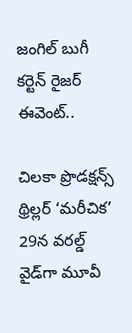జంగిల్ బుగీ కర్టెన్ రైజర్ ఈవెంట్..

చిలకా ప్రొడక్ష‌న్స్ థ్రిల్ల‌ర్ ‘మరీచిక’ 29న వరల్డ్ వైడ్‌గా మూవీ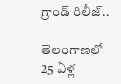గ్రాండ్ రిలీజ్‌..

తెలంగాణలో 25 ఏళ్ల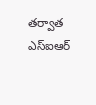తర్వాత ఎస్ఐఆర్